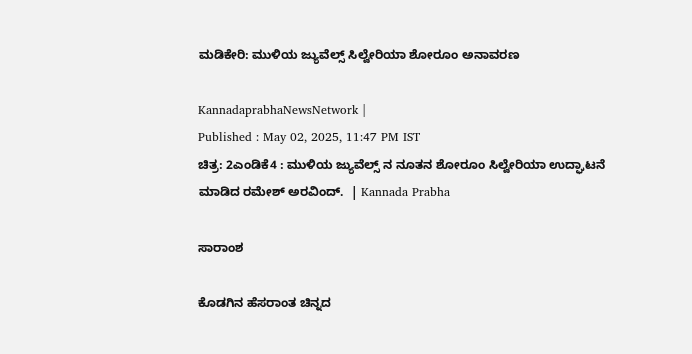ಮಡಿಕೇರಿ: ಮುಳಿಯ ಜ್ಯುವೆಲ್ಸ್ ಸಿಲ್ವೇರಿಯಾ ಶೋರೂಂ ಅನಾವರಣ

KannadaprabhaNewsNetwork |
Published : May 02, 2025, 11:47 PM IST
ಚಿತ್ರ: 2ಎಂಡಿಕೆ4 : ಮುಳಿಯ ಜ್ಯುವೆಲ್ಸ್ ನ ನೂತನ ಶೋರೂಂ ಸಿಲ್ವೇರಿಯಾ ಉದ್ಘಾಟನೆ ಮಾಡಿದ ರಮೇಶ್ ಅರವಿಂದ್.  | Kannada Prabha

ಸಾರಾಂಶ

ಕೊಡಗಿನ ಹೆಸರಾಂತ ಚಿನ್ನದ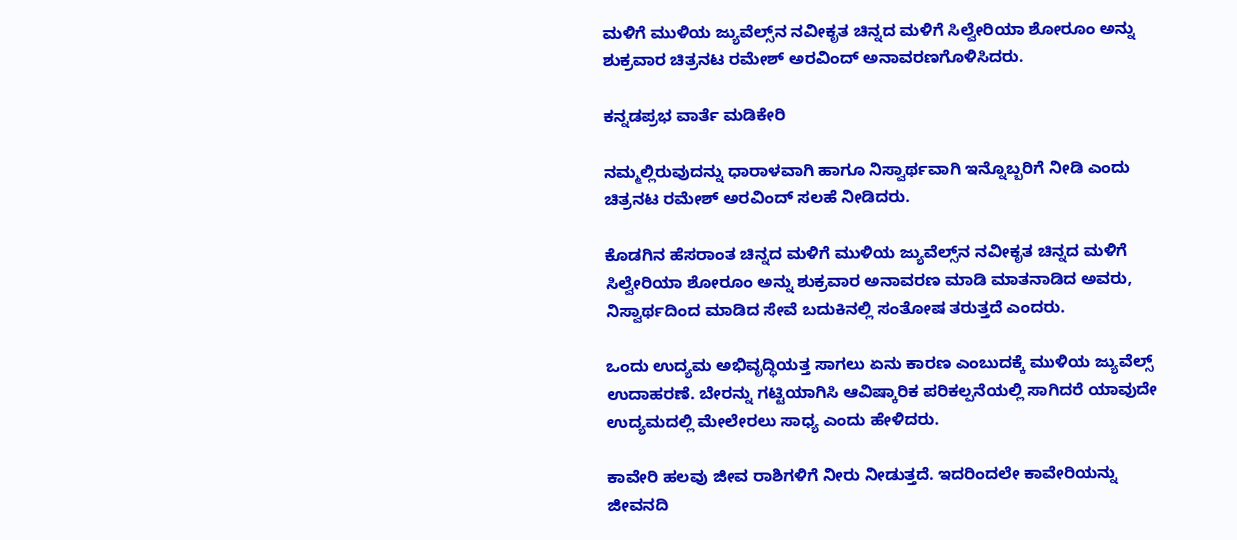ಮಳಿಗೆ ಮುಳಿಯ ಜ್ಯುವೆಲ್ಸ್‌ನ ನವೀಕೃತ ಚಿನ್ನದ ಮಳಿಗೆ ಸಿಲ್ವೇರಿಯಾ ಶೋರೂಂ ಅನ್ನು ಶುಕ್ರವಾರ ಚಿತ್ರನಟ ರಮೇಶ್ ಅರವಿಂದ್ ಅನಾವರಣಗೊಳಿಸಿದರು.

ಕನ್ನಡಪ್ರಭ ವಾರ್ತೆ ಮಡಿಕೇರಿ

ನಮ್ಮಲ್ಲಿರುವುದನ್ನು ಧಾರಾಳವಾಗಿ ಹಾಗೂ ನಿಸ್ವಾರ್ಥವಾಗಿ ಇನ್ನೊಬ್ಬರಿಗೆ ನೀಡಿ ಎಂದು ಚಿತ್ರನಟ ರಮೇಶ್ ಅರವಿಂದ್ ಸಲಹೆ ನೀಡಿದರು.

ಕೊಡಗಿನ ಹೆಸರಾಂತ ಚಿನ್ನದ ಮಳಿಗೆ ಮುಳಿಯ ಜ್ಯುವೆಲ್ಸ್‌ನ ನವೀಕೃತ ಚಿನ್ನದ ಮಳಿಗೆ ಸಿಲ್ವೇರಿಯಾ ಶೋರೂಂ ಅನ್ನು ಶುಕ್ರವಾರ ಅನಾವರಣ ಮಾಡಿ ಮಾತನಾಡಿದ ಅವರು, ನಿಸ್ವಾರ್ಥದಿಂದ ಮಾಡಿದ ಸೇವೆ ಬದುಕಿನಲ್ಲಿ ಸಂತೋಷ ತರುತ್ತದೆ ಎಂದರು.

ಒಂದು ಉದ್ಯಮ ಅಭಿವೃದ್ಧಿಯತ್ತ ಸಾಗಲು ಏನು ಕಾರಣ ಎಂಬುದಕ್ಕೆ ಮುಳಿಯ ಜ್ಯುವೆಲ್ಸ್ ಉದಾಹರಣೆ. ಬೇರನ್ನು ಗಟ್ಟಿಯಾಗಿಸಿ ಆವಿಷ್ಕಾರಿಕ ಪರಿಕಲ್ಪನೆಯಲ್ಲಿ ಸಾಗಿದರೆ ಯಾವುದೇ ಉದ್ಯಮದಲ್ಲಿ ಮೇಲೇರಲು ಸಾಧ್ಯ ಎಂದು ಹೇಳಿದರು.

ಕಾವೇರಿ ಹಲವು ಜೀವ ರಾಶಿಗಳಿಗೆ ನೀರು ನೀಡುತ್ತದೆ. ಇದರಿಂದಲೇ ಕಾವೇರಿಯನ್ನು ಜೀವನದಿ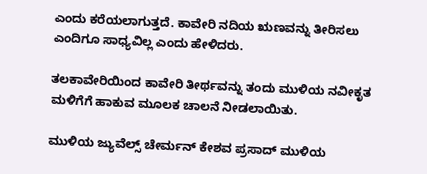ಎಂದು ಕರೆಯಲಾಗುತ್ತದೆ. ಕಾವೇರಿ ನದಿಯ ಋಣವನ್ನು ತೀರಿಸಲು ಎಂದಿಗೂ ಸಾಧ್ಯವಿಲ್ಲ ಎಂದು ಹೇಳಿದರು.

ತಲಕಾವೇರಿಯಿಂದ ಕಾವೇರಿ ತೀರ್ಥವನ್ನು ತಂದು ಮುಳಿಯ ನವೀಕೃತ ಮಳಿಗೆಗೆ ಹಾಕುವ ಮೂಲಕ ಚಾಲನೆ ನೀಡಲಾಯಿತು.

ಮುಳಿಯ ಜ್ಯುವೆಲ್ಸ್ ಚೇರ್ಮನ್ ಕೇಶವ ಪ್ರಸಾದ್ ಮುಳಿಯ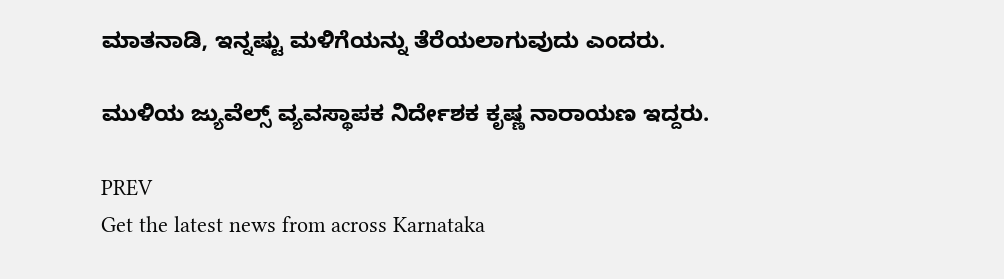ಮಾತನಾಡಿ, ಇನ್ನಷ್ಟು ಮಳಿಗೆಯನ್ನು ತೆರೆಯಲಾಗುವುದು ಎಂದರು.

ಮುಳಿಯ ಜ್ಯುವೆಲ್ಸ್ ವ್ಯವಸ್ಥಾಪಕ ನಿರ್ದೇಶಕ ಕೃಷ್ಣ ನಾರಾಯಣ ಇದ್ದರು.

PREV
Get the latest news from across Karnataka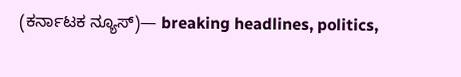(ಕರ್ನಾಟಕ ನ್ಯೂಸ್)— breaking headlines, politics,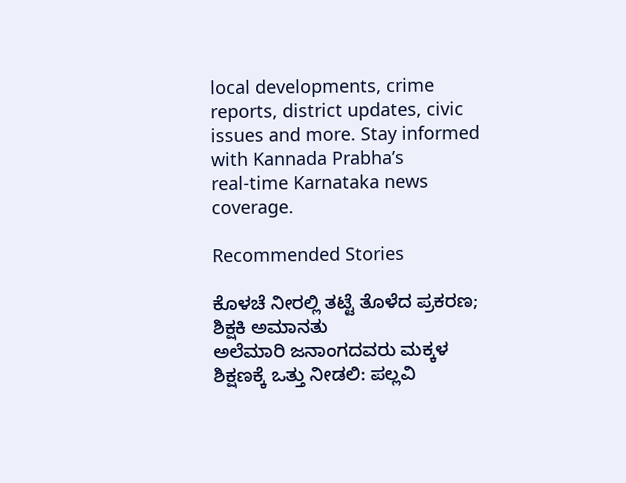local developments, crime reports, district updates, civic issues and more. Stay informed with Kannada Prabha’s real‑time Karnataka news coverage.

Recommended Stories

ಕೊಳಚೆ ನೀರಲ್ಲಿ ತಟ್ಟೆ ತೊಳೆದ ಪ್ರಕರಣ; ಶಿಕ್ಷಕಿ ಅಮಾನತು
ಅಲೆಮಾರಿ ಜನಾಂಗದವರು ಮಕ್ಕಳ ಶಿಕ್ಷಣಕ್ಕೆ ಒತ್ತು ನೀಡಲಿ: ಪಲ್ಲವಿ